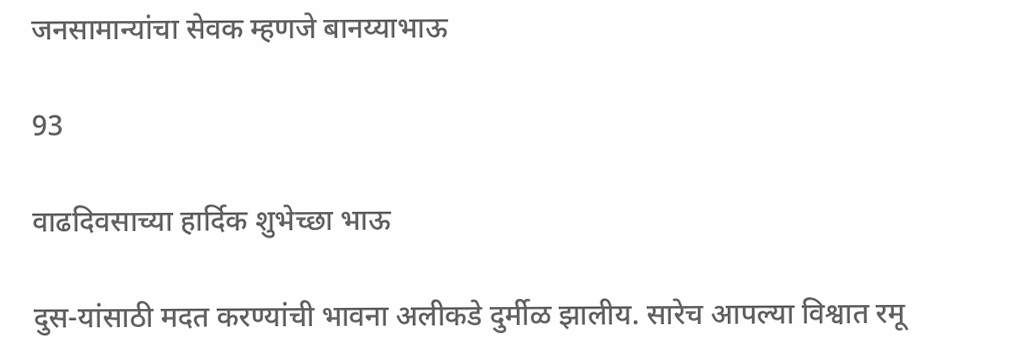जनसामान्यांचा सेवक म्हणजे बानय्याभाऊ

93

वाढदिवसाच्या हार्दिक शुभेच्छा भाऊ

दुस-यांसाठी मदत करण्यांची भावना अलीकडे दुर्मीळ झालीय. सारेच आपल्या विश्वात रमू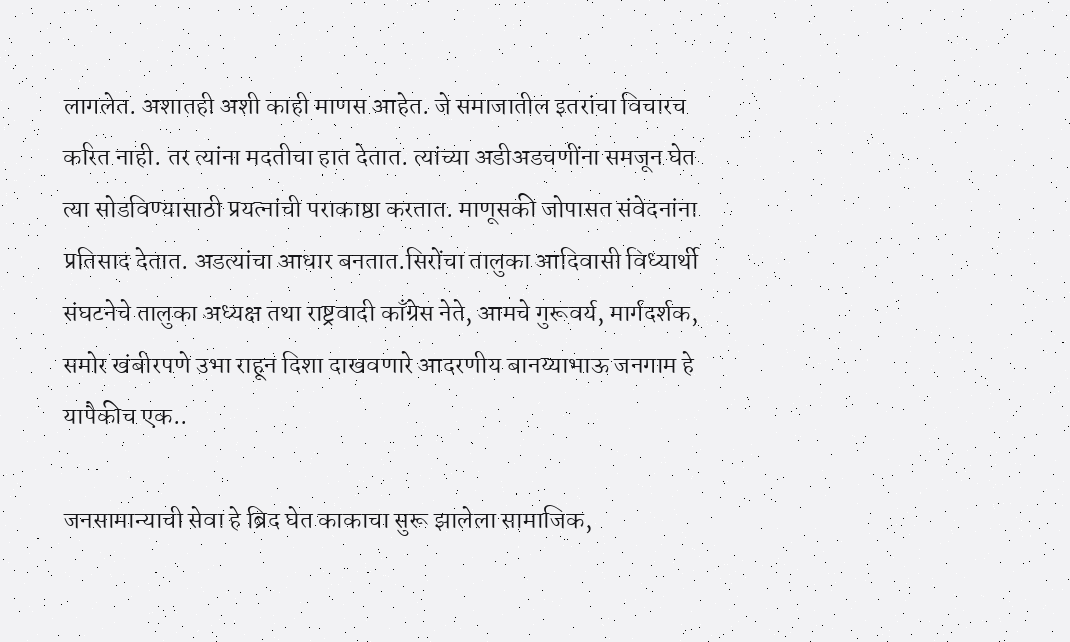लागलेत. अशातही अशी काही माणस आहेत. जे समाजातील इतरांचा विचारच करित नाही. तर त्यांना मदतीचा हात देतात. त्यांच्या अडीअडचणींना समजून घेत त्या सोडविण्यासाठी प्रयत्नांची पराकाष्ठा करतात. माणूसकी जोपासत संवेदनांना प्रतिसाद देतात. अडत्यांचा आधार बनतात.सिरोंचा तालुका आदिवासी विध्यार्थी संघटनेचे तालुका अध्यक्ष तथा राष्ट्रवादी काँग्रेस नेते, आमचे गुरूवर्य, मार्गदर्शक, समोर खंबीरपणे उभा राहून दिशा दाखवणारे आदरणीय बानय्याभाऊ जनगाम हे यापैकीच एक..

जनसामान्याची सेवा हे ब्रिद घेत काकाचा सुरू झालेला सामाजिक,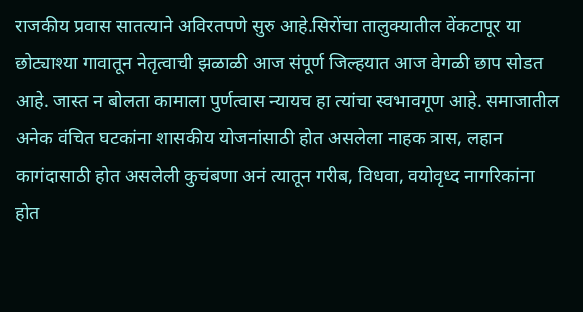राजकीय प्रवास सातत्याने अविरतपणे सुरु आहे.सिरोंचा तालुक्यातील वेंकटापूर या छोट्याश्या गावातून नेतृत्वाची झळाळी आज संपूर्ण जिल्हयात आज वेगळी छाप सोडत आहे. जास्त न बोलता कामाला पुर्णत्वास न्यायच हा त्यांचा स्वभावगूण आहे. समाजातील अनेक वंचित घटकांना शासकीय योजनांसाठी होत असलेला नाहक त्रास, लहान कागंदासाठी होत असलेली कुचंबणा अनं त्यातून गरीब, विधवा, वयोवृध्द नागरिकांना होत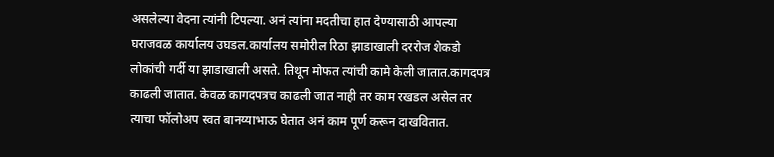असलेल्या वेदना त्यांनी टिपल्या. अनं त्यांना मदतीचा हात देण्यासाठी आपल्या घराजवळ कार्यालय उघडल.कार्यालय समोरील रिठा झाडाखाली दररोज शेकडो लोकांची गर्दी या झाडाखाली असते. तिथून मोफत त्यांची कामे केली जातात.कागदपत्र काढली जातात. केवळ कागदपत्रच काढली जात नाही तर काम रखडल असेल तर त्याचा फॉलोअप स्वत बानय्याभाऊ घेतात अनं काम पूर्ण करून दाखवितात.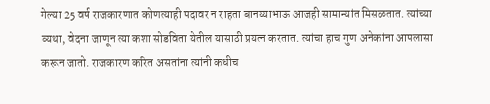गेल्या 25 वर्ष राजकारणात कोणत्याही पदावर न राहता बानय्याभाऊ आजही सामान्यांत मिसळतात. त्यांच्या व्यथा, वेदना जाणून त्या कशा सोडविता येतील यासाठी प्रयत्न करतात. त्यांचा हाच गुण अनेकांना आपलासा करून जातो. राजकारण करित असतांना त्यांनी कधीच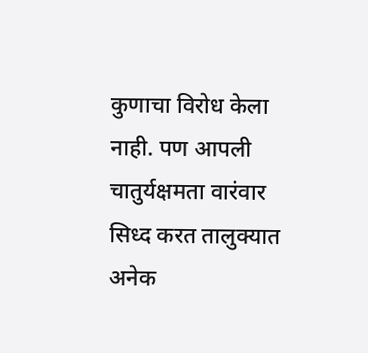कुणाचा विरोध केला नाही. पण आपली चातुर्यक्षमता वारंवार सिध्द करत तालुक्यात अनेक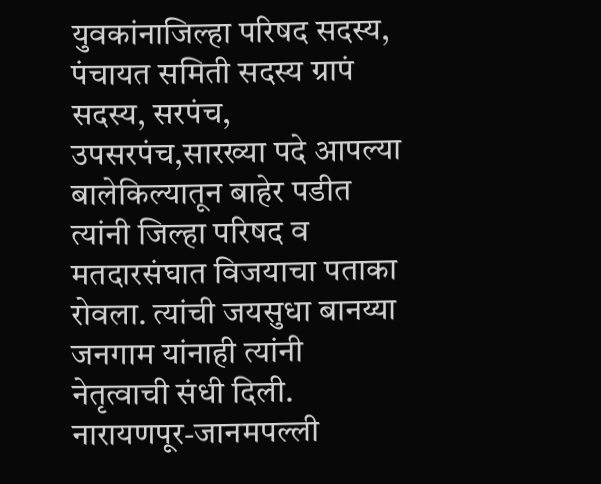युवकांनाजिल्हा परिषद सदस्य, पंचायत समिती सदस्य ग्रापं सदस्य, सरपंच, उपसरपंच,सारख्या पदे आपल्या बालेकिल्यातून बाहेर पडीत त्यांनी जिल्हा परिषद व मतदारसंघात विजयाचा पताका रोवला. त्यांची जयसुधा बानय्या जनगाम यांनाही त्यांनी नेतृत्वाची संधी दिली. नारायणपूर-जानमपल्ली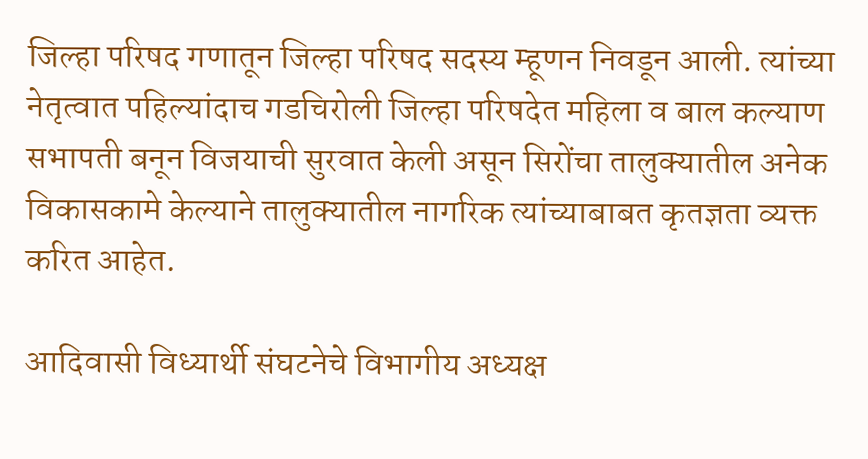जिल्हा परिषद गणातून जिल्हा परिषद सदस्य म्हूणन निवडून आली. त्यांच्या नेतृत्वात पहिल्यांदाच गडचिरोली जिल्हा परिषदेत महिला व बाल कल्याण सभापती बनून विजयाची सुरवात केली असून सिरोंचा तालुक्यातील अनेक विकासकामे केल्याने तालुक्यातील नागरिक त्यांच्याबाबत कृतज्ञता व्यक्त करित आहेत.

आदिवासी विध्यार्थी संघटनेचे विभागीय अध्यक्ष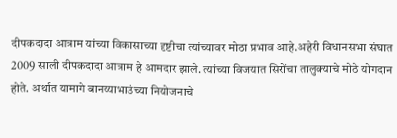दीपकदादा आत्राम यांच्या विकासाच्या दृष्टीचा त्यांच्यावर मोठा प्रभाव आहे.अहेरी विधानसभा संघात 2009 साली दीपकदादा आत्राम हे आमदार झाले. त्यांच्या विजयात सिरोंचा तालुक्याचे मोठे योगदान होते. अर्थात यामागे बानय्याभाउंच्या नियोजनाचे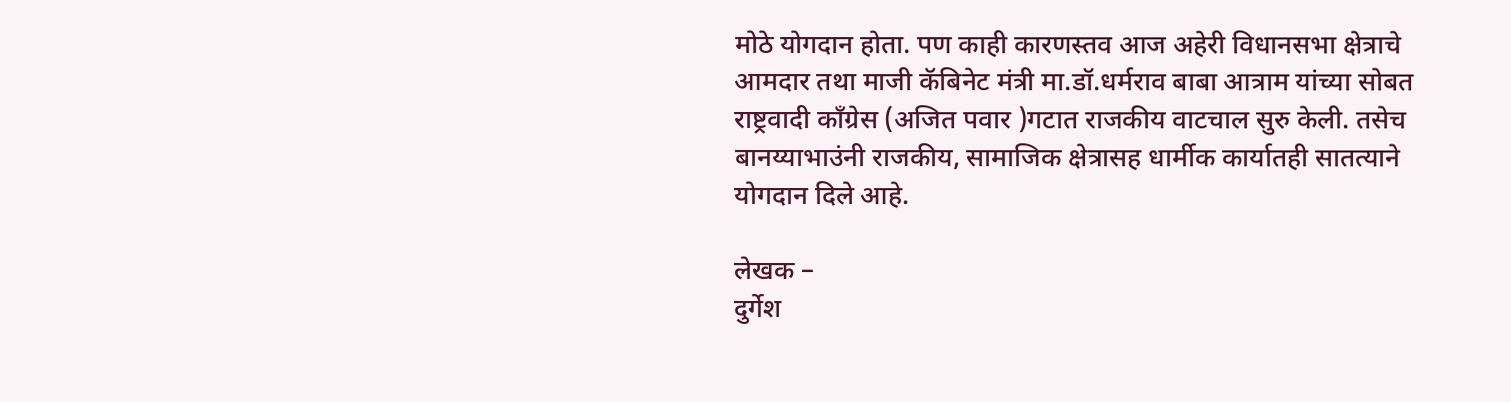मोठे योगदान होता. पण काही कारणस्तव आज अहेरी विधानसभा क्षेत्राचे आमदार तथा माजी कॅबिनेट मंत्री मा.डॉ.धर्मराव बाबा आत्राम यांच्या सोबत राष्ट्रवादी काँग्रेस (अजित पवार )गटात राजकीय वाटचाल सुरु केली. तसेच बानय्याभाउंनी राजकीय, सामाजिक क्षेत्रासह धार्मीक कार्यातही सातत्याने योगदान दिले आहे.

लेखक –
दुर्गेश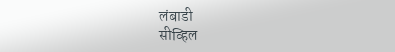लंबाडी
सीव्हिल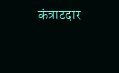कंत्राटदार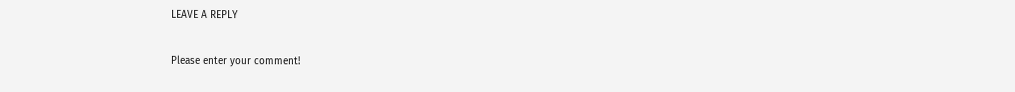LEAVE A REPLY

Please enter your comment!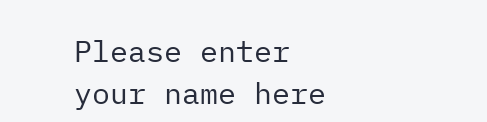Please enter your name here